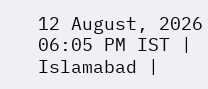12 August, 2026 06:05 PM IST | Islamabad |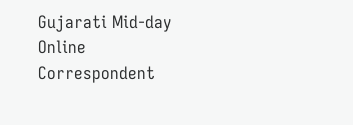Gujarati Mid-day Online Correspondent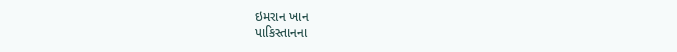ઇમરાન ખાન
પાકિસ્તાનના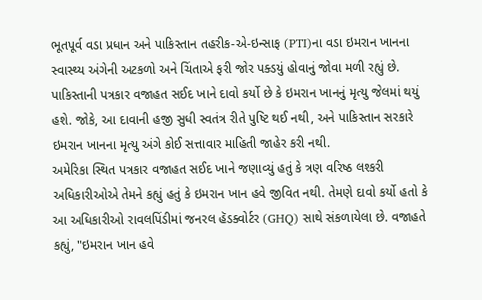ભૂતપૂર્વ વડા પ્રધાન અને પાકિસ્તાન તહરીક-એ-ઇન્સાફ (PTI)ના વડા ઇમરાન ખાનના સ્વાસ્થ્ય અંગેની અટકળો અને ચિંતાએ ફરી જોર પક્ડયું હોવાનું જોવા મળી રહ્યું છે. પાકિસ્તાની પત્રકાર વજાહત સઈદ ખાને દાવો કર્યો છે કે ઇમરાન ખાનનું મૃત્યુ જેલમાં થયું હશે. જોકે, આ દાવાની હજી સુધી સ્વતંત્ર રીતે પુષ્ટિ થઈ નથી, અને પાકિસ્તાન સરકારે ઇમરાન ખાનના મૃત્યુ અંગે કોઈ સત્તાવાર માહિતી જાહેર કરી નથી.
અમેરિકા સ્થિત પત્રકાર વજાહત સઈદ ખાને જણાવ્યું હતું કે ત્રણ વરિષ્ઠ લશ્કરી અધિકારીઓએ તેમને કહ્યું હતું કે ઇમરાન ખાન હવે જીવિત નથી. તેમણે દાવો કર્યો હતો કે આ અધિકારીઓ રાવલપિંડીમાં જનરલ હૅડક્વોર્ટર (GHQ) સાથે સંકળાયેલા છે. વજાહતે કહ્યું, "ઇમરાન ખાન હવે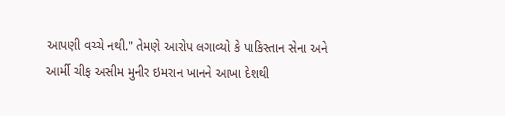આપણી વચ્ચે નથી." તેમણે આરોપ લગાવ્યો કે પાકિસ્તાન સેના અને આર્મી ચીફ અસીમ મુનીર ઇમરાન ખાનને આખા દેશથી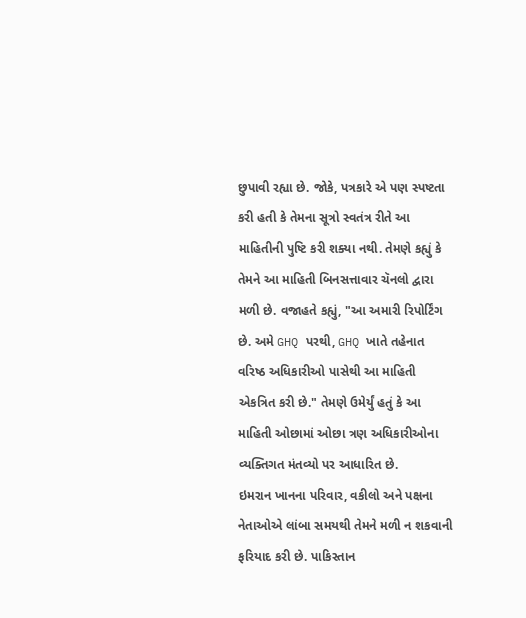છુપાવી રહ્યા છે. જોકે, પત્રકારે એ પણ સ્પષ્ટતા કરી હતી કે તેમના સૂત્રો સ્વતંત્ર રીતે આ માહિતીની પુષ્ટિ કરી શક્યા નથી. તેમણે કહ્યું કે તેમને આ માહિતી બિનસત્તાવાર ચૅનલો દ્વારા મળી છે. વજાહતે કહ્યું, "આ અમારી રિપોર્ટિંગ છે. અમે GHQ પરથી, GHQ ખાતે તહેનાત વરિષ્ઠ અધિકારીઓ પાસેથી આ માહિતી એકત્રિત કરી છે." તેમણે ઉમેર્યું હતું કે આ માહિતી ઓછામાં ઓછા ત્રણ અધિકારીઓના વ્યક્તિગત મંતવ્યો પર આધારિત છે.
ઇમરાન ખાનના પરિવાર, વકીલો અને પક્ષના નેતાઓએ લાંબા સમયથી તેમને મળી ન શકવાની ફરિયાદ કરી છે. પાકિસ્તાન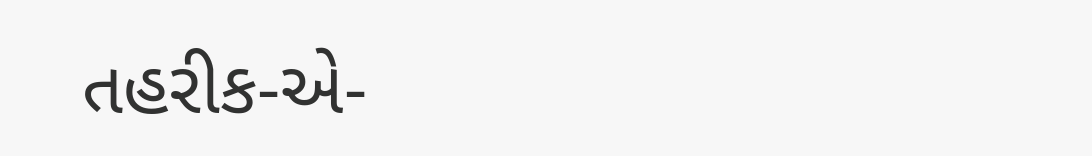તહરીક-એ-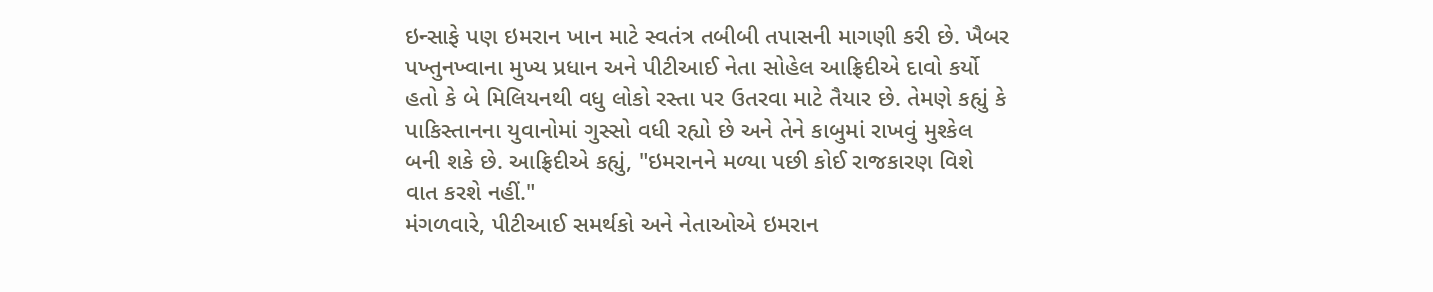ઇન્સાફે પણ ઇમરાન ખાન માટે સ્વતંત્ર તબીબી તપાસની માગણી કરી છે. ખૈબર પખ્તુનખ્વાના મુખ્ય પ્રધાન અને પીટીઆઈ નેતા સોહેલ આફ્રિદીએ દાવો કર્યો હતો કે બે મિલિયનથી વધુ લોકો રસ્તા પર ઉતરવા માટે તૈયાર છે. તેમણે કહ્યું કે પાકિસ્તાનના યુવાનોમાં ગુસ્સો વધી રહ્યો છે અને તેને કાબુમાં રાખવું મુશ્કેલ બની શકે છે. આફ્રિદીએ કહ્યું, "ઇમરાનને મળ્યા પછી કોઈ રાજકારણ વિશે વાત કરશે નહીં."
મંગળવારે, પીટીઆઈ સમર્થકો અને નેતાઓએ ઇમરાન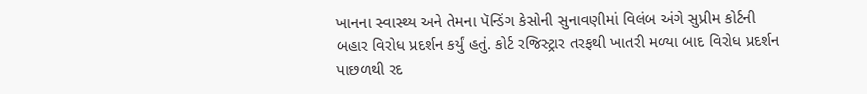ખાનના સ્વાસ્થ્ય અને તેમના પૅન્ડિંગ કેસોની સુનાવણીમાં વિલંબ અંગે સુપ્રીમ કોર્ટની બહાર વિરોધ પ્રદર્શન કર્યું હતું. કોર્ટ રજિસ્ટ્રાર તરફથી ખાતરી મળ્યા બાદ વિરોધ પ્રદર્શન પાછળથી રદ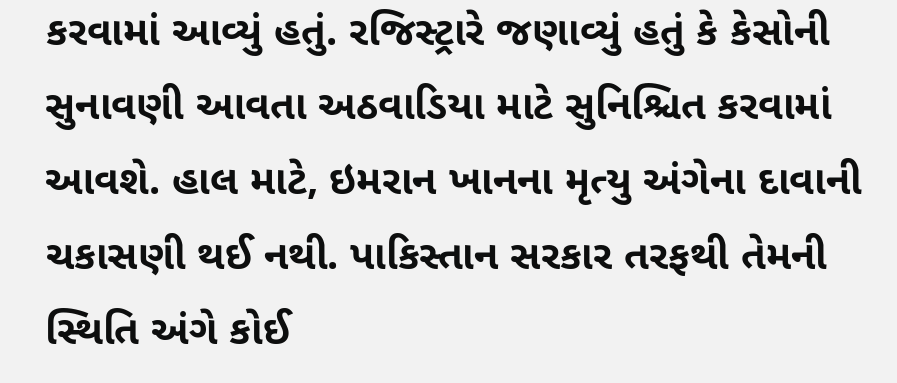કરવામાં આવ્યું હતું. રજિસ્ટ્રારે જણાવ્યું હતું કે કેસોની સુનાવણી આવતા અઠવાડિયા માટે સુનિશ્ચિત કરવામાં આવશે. હાલ માટે, ઇમરાન ખાનના મૃત્યુ અંગેના દાવાની ચકાસણી થઈ નથી. પાકિસ્તાન સરકાર તરફથી તેમની સ્થિતિ અંગે કોઈ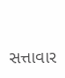સત્તાવાર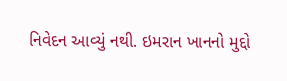નિવેદન આવ્યું નથી. ઇમરાન ખાનનો મુદ્દો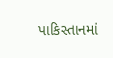પાકિસ્તાનમાં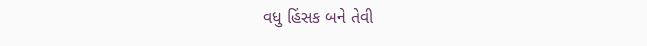વધુ હિંસક બને તેવી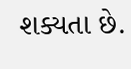શક્યતા છે.